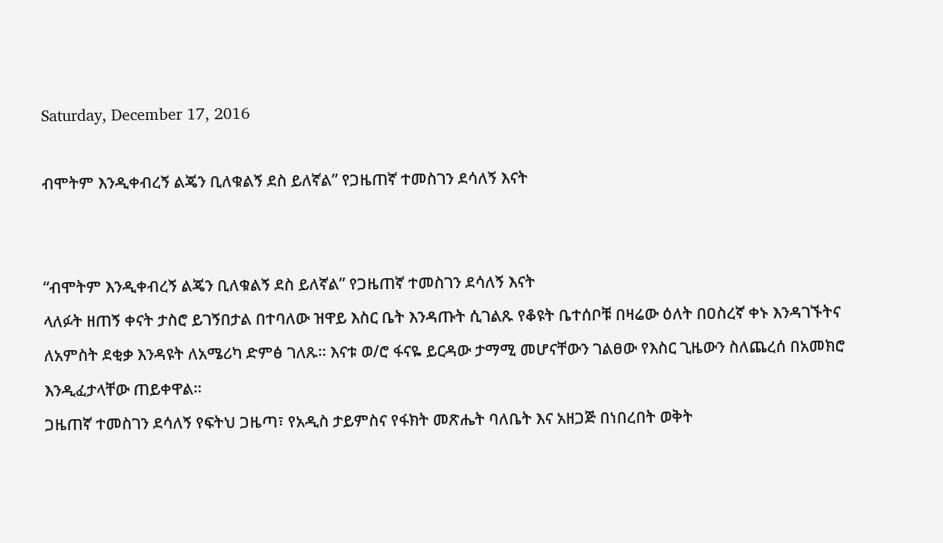Saturday, December 17, 2016

ብሞትም እንዲቀብረኝ ልጄን ቢለቁልኝ ደስ ይለኛል” የጋዜጠኛ ተመስገን ደሳለኝ እናት


“ብሞትም እንዲቀብረኝ ልጄን ቢለቁልኝ ደስ ይለኛል” የጋዜጠኛ ተመስገን ደሳለኝ እናት
ላለፉት ዘጠኝ ቀናት ታስሮ ይገኝበታል በተባለው ዝዋይ እስር ቤት እንዳጡት ሲገልጹ የቆዩት ቤተሰቦቹ በዛሬው ዕለት በዐስረኛ ቀኑ እንዳገኙትና ለአምስት ደቂቃ እንዳዩት ለአሜሪካ ድምፅ ገለጹ። እናቱ ወ/ሮ ፋናዬ ይርዳው ታማሚ መሆናቸውን ገልፀው የእስር ጊዜውን ስለጨረሰ በአመክሮ እንዲፈታላቸው ጠይቀዋል።
ጋዜጠኛ ተመስገን ደሳለኝ የፍትህ ጋዜጣ፣ የአዲስ ታይምስና የፋክት መጽሔት ባለቤት እና አዘጋጅ በነበረበት ወቅት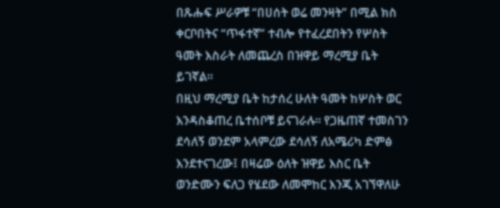በጹሑፍ ሥራዎቹ “በሀሰት ወሬ መንዛት” በሚል ክስ ቀርቦበትና “ጥፋተኛ” ተብሎ የተፈረደበትን የሦስት ዓመት እስራት ለመጨረስ በዝዋይ ማረሚያ ቤት ይገኛል።
በዚህ ማረሚያ ቤት ከታሰረ ሁለት ዓመት ከሦስት ወር እንዳስቆጠረ ቤተሰቦቹ ይናገራሉ። የጋዜጠኛ ተመስገን ደሳለኝ ወንደም አላምረው ደሳለኝ ለአሜሪካ ድምፅ እንደተናገረው፤ በዛሬው ዕለት ዝዋይ እስር ቤት ወንድሙን ፍለጋ የሄደው ለመሞከር እንጂ አገኘዋለሁ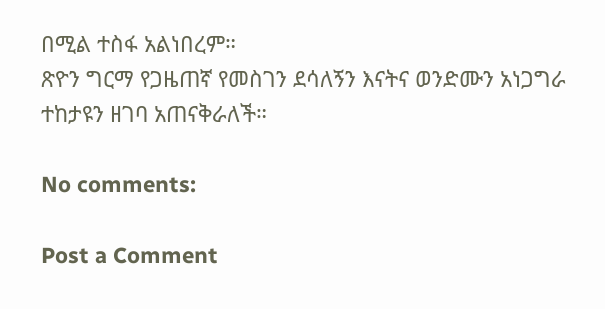በሚል ተስፋ አልነበረም።
ጽዮን ግርማ የጋዜጠኛ የመስገን ደሳለኝን እናትና ወንድሙን አነጋግራ ተከታዩን ዘገባ አጠናቅራለች።

No comments:

Post a Comment